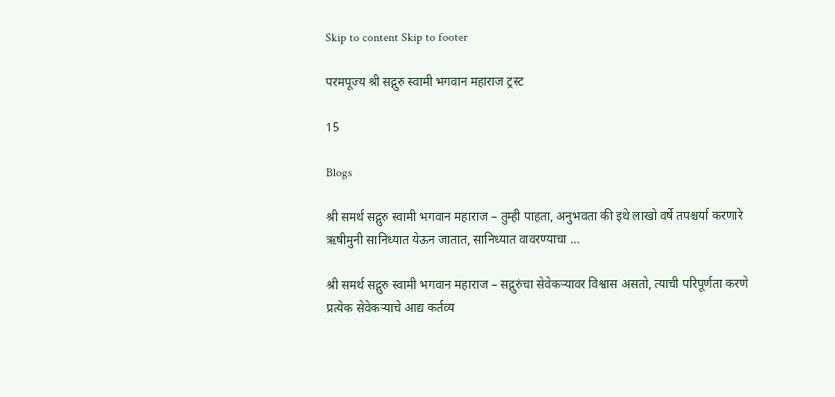Skip to content Skip to footer

परमपूज्य श्री सद्गुरु स्वामी भगवान महाराज ट्रस्ट

15

Blogs

श्री समर्थ सद्गुरु स्वामी भगवान महाराज – तुम्ही पाहता, अनुभवता की इथे लाखो वर्षे तपश्चर्या करणारे ऋषीमुनी सानिध्यात येऊन जातात, सानिध्यात वावरण्याचा …

श्री समर्थ सद्गुरु स्वामी भगवान महाराज – सद्गुरुंचा सेवेकर्‍यावर विश्वास असतो, त्याची परिपूर्णता करणे प्रत्येक सेवेकऱ्याचे आद्य कर्तव्य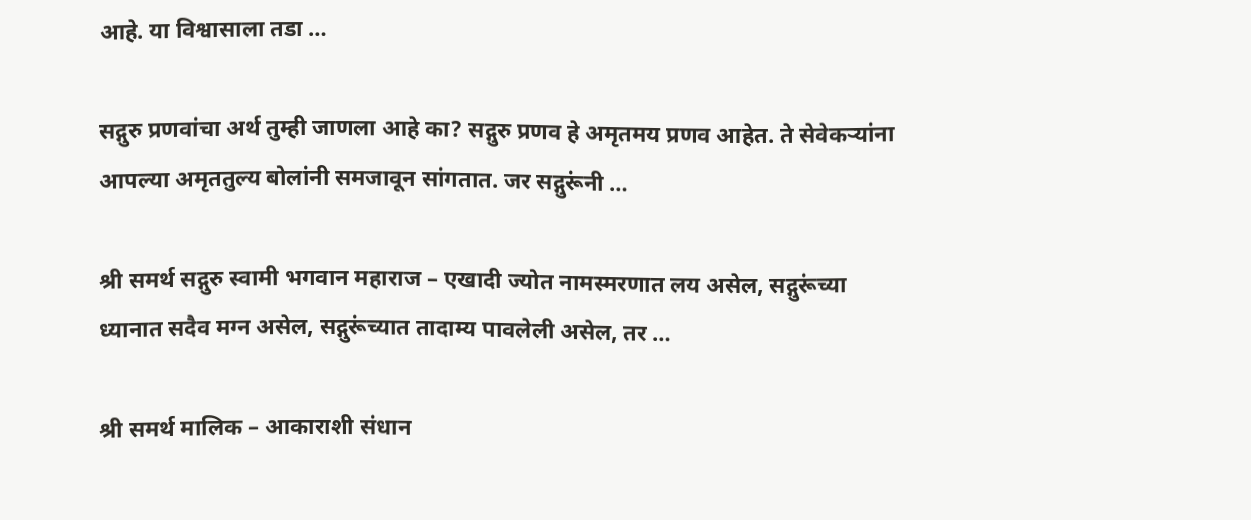आहे. या विश्वासाला तडा …

सद्गुरु प्रणवांचा अर्थ तुम्ही जाणला आहे का? सद्गुरु प्रणव हे अमृतमय प्रणव आहेत. ते सेवेकऱ्यांना आपल्या अमृततुल्य बोलांनी समजावून सांगतात. जर सद्गुरूंनी …

श्री समर्थ सद्गुरु स्वामी भगवान महाराज – एखादी ज्योत नामस्मरणात लय असेल, सद्गुरूंच्या ध्यानात सदैव मग्न असेल, सद्गुरूंच्यात तादाम्य पावलेली असेल, तर …

श्री समर्थ मालिक – आकाराशी संधान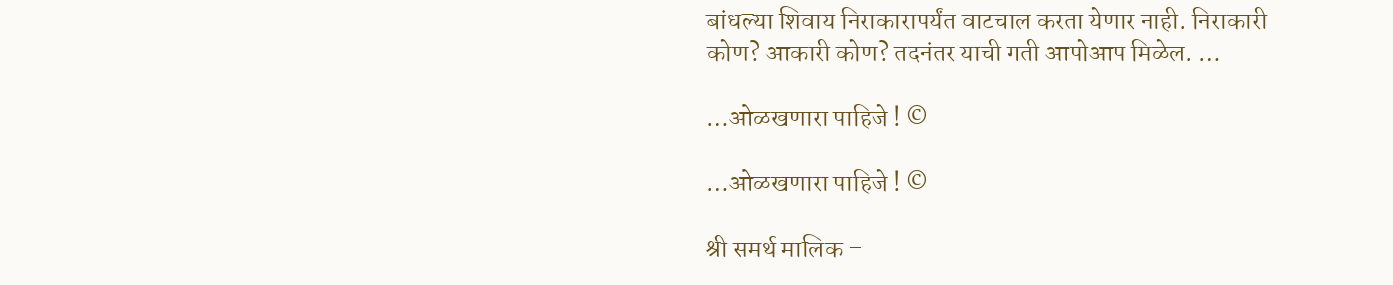बांधल्या शिवाय निराकारापर्यंत वाटचाल करता येणार नाही. निराकारी कोण? आकारी कोण? तदनंतर याची गती आपोआप मिळेल. …

…ओळखणारा पाहिजे ! ©

…ओळखणारा पाहिजे ! ©

श्री समर्थ मालिक –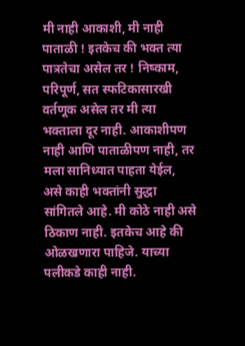मी नाही आकाशी, मी नाही पाताळी ! इतकेच की भक्त त्या पात्रतेचा असेल तर ! निष्काम, परिपूर्ण, सत स्फटिकासारखी वर्तणूक असेल तर मी त्या भक्ताला दूर नाही. आकाशीपण नाही आणि पाताळीपण नाही, तर मला सानिध्यात पाहता येईल, असे काही भक्तांनी सुद्धा सांगितले आहे. मी कोठे नाही असे ठिकाण नाही. इतकेच आहे की ओळखणारा पाहिजे. याच्या पलीकडे काही नाही.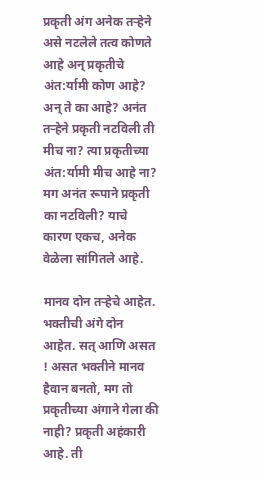प्रकृती अंग अनेक तऱ्हेने असे नटलेले तत्व कोणते आहे अन् प्रकृतीचे अंत:र्यामी कोण आहे? अन् ते का आहे? अनंत तऱ्हेने प्रकृती नटविली ती मीच ना? त्या प्रकृतीच्या अंत:र्यामी मीच आहे ना? मग अनंत रूपाने प्रकृती का नटविली? याचे कारण एकच, अनेक वेळेला सांगितले आहे.

मानव दोन तऱ्हेचे आहेत. भक्तीची अंगे दोन आहेत. सत् आणि असत ! असत भक्तीने मानव हैवान बनतो, मग तो प्रकृतीच्या अंगाने गेला की नाही? प्रकृती अहंकारी आहे. ती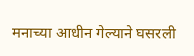मनाच्या आधीन गेल्याने घसरली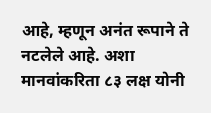आहे, म्हणून अनंत रूपाने ते नटलेले आहे. अशा मानवांकरिता ८३ लक्ष योनी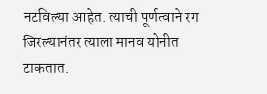नटविल्या आहेत. त्याची पूर्णत्वाने रग जिरल्यानंतर त्याला मानव योनीत टाकतात.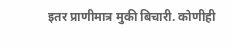इतर प्राणीमात्र मुकी बिचारी. कोणीही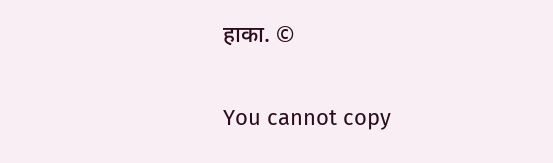हाका. ©

You cannot copy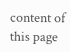content of this page